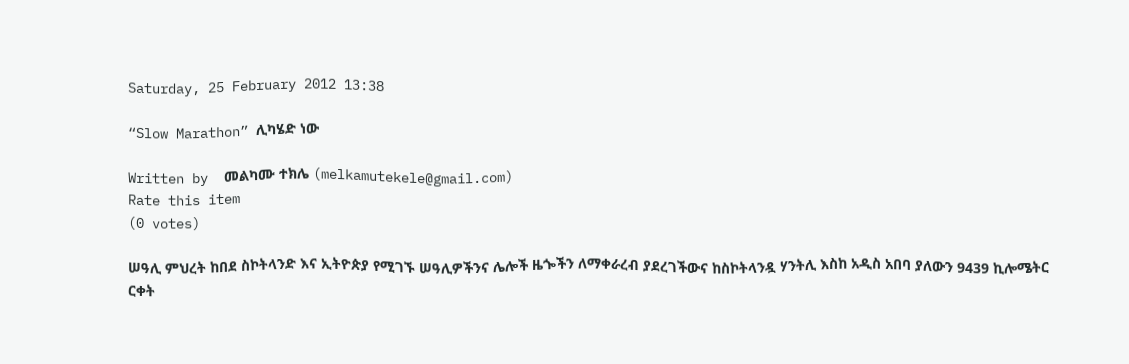Saturday, 25 February 2012 13:38

“Slow Marathon” ሊካሄድ ነው

Written by  መልካሙ ተክሌ (melkamutekele@gmail.com)
Rate this item
(0 votes)

ሠዓሊ ምህረት ከበደ ስኮትላንድ እና ኢትዮጵያ የሚገኙ ሠዓሊዎችንና ሌሎች ዜጐችን ለማቀራረብ ያደረገችውና ከስኮትላንዷ ሃንትሊ እስከ አዲስ አበባ ያለውን 9439 ኪሎሜትር ርቀት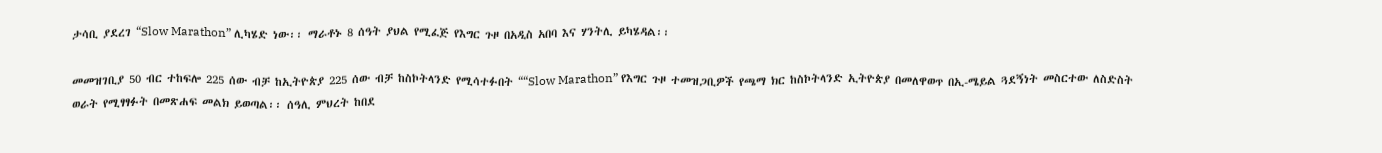ታሳቢ ያደረገ “Slow Marathon” ሊካሄድ ነው፡፡ ማራቶኑ 8 ሰዓት ያህል የሚፈጅ የእግር ጉዞ በአዲስ አበባ እና ሃንትሊ ይካሄዳል፡፡

መመዝገቢያ 50 ብር ተከፍሎ 225 ሰው ብቻ ከኢትዮጵያ 225 ሰው ብቻ ከስኮትላንድ የሚሳተፉበት ““Slow Marathon” የእግር ጉዞ ተመዝጋቢዎች የጫማ ክር ከስኮትላንድ ኢትዮጵያ በመለዋወጥ በኢ-ሜይል ጓደኝነት መስርተው ለስድስት ወራት የሚፃፃፉት በመጽሐፍ መልክ ይወጣል፡፡ ሰዓሊ ምህረት ከበደ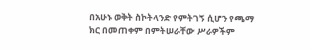በአሁኑ ወቅት ስኮትላንድ የምትገኝ ሲሆን የጫማ ክር በመጠቀም በምትሠራቸው ሥራዎችም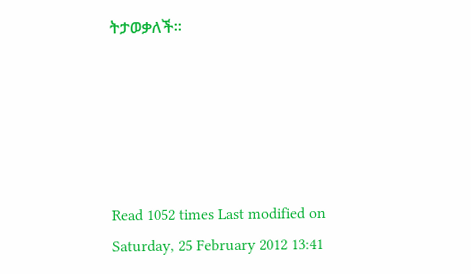ትታወቃለች፡፡





Read 1052 times Last modified on Saturday, 25 February 2012 13:41